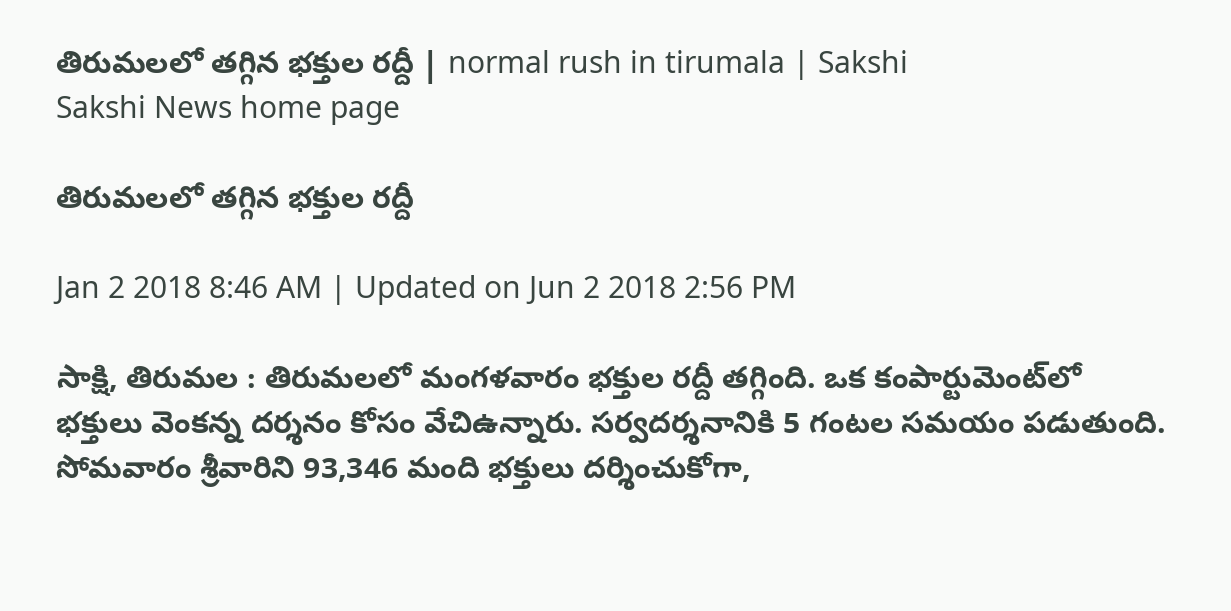తిరుమలలో తగ్గిన భక్తుల రద్దీ | normal rush in tirumala | Sakshi
Sakshi News home page

తిరుమలలో తగ్గిన భక్తుల రద్దీ

Jan 2 2018 8:46 AM | Updated on Jun 2 2018 2:56 PM

సాక్షి, తిరుమల : తిరుమలలో మంగళవారం భక్తుల రద్దీ తగ్గింది. ఒక కంపార్టుమెంట్‌లో భక్తులు వెంకన‍్న దర‍్శనం కోసం వేచిఉన్నారు. సర‍్వదర‍్శనానికి 5 గంటల సమయం పడుతుంది. సోమవారం శ్రీవారిని 93,346 మంది భక్తులు దర్శించుకోగా,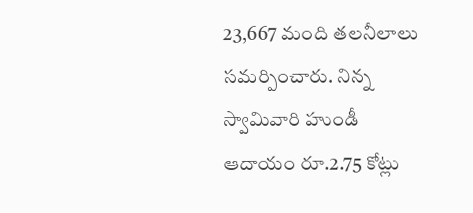23,667 మంది తలనీలాలు సమర్పించారు. నిన‍్న స్వామివారి హుండీ ఆదాయం రూ.2.75 కోట్లు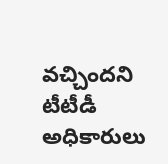వచ్చిందని టీటీడీ అధికారులు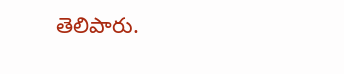తెలిపారు.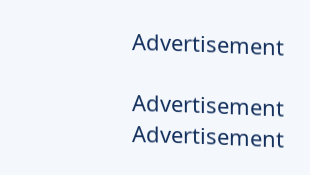Advertisement

Advertisement
Advertisement